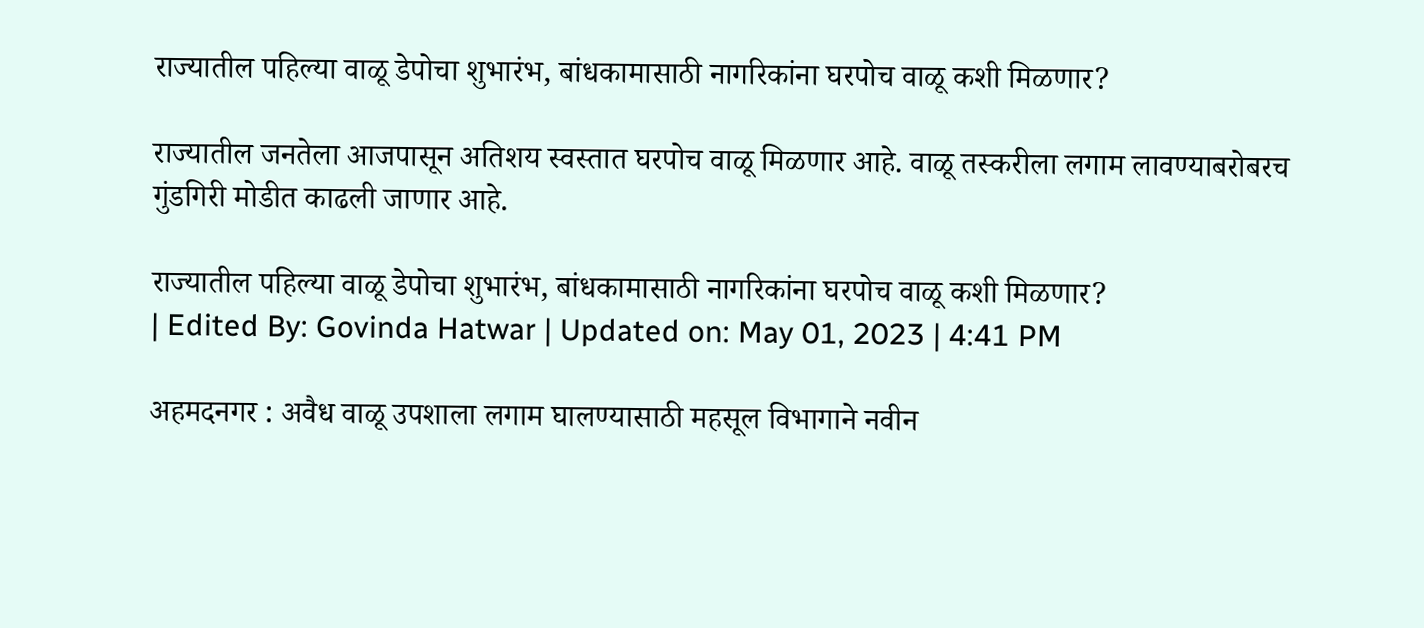राज्यातील पहिल्या वाळू डेपोचा शुभारंभ, बांधकामासाठी नागरिकांना घरपोच वाळू कशी मिळणार?

राज्यातील जनतेला आजपासून अतिशय स्वस्तात घरपोच वाळू मिळणार आहे. वाळू तस्करीला लगाम लावण्याबरोबरच गुंडगिरी मोडीत काढली जाणार आहे.

राज्यातील पहिल्या वाळू डेपोचा शुभारंभ, बांधकामासाठी नागरिकांना घरपोच वाळू कशी मिळणार?
| Edited By: Govinda Hatwar | Updated on: May 01, 2023 | 4:41 PM

अहमदनगर : अवैध वाळू उपशाला लगाम घालण्यासाठी महसूल विभागाने नवीन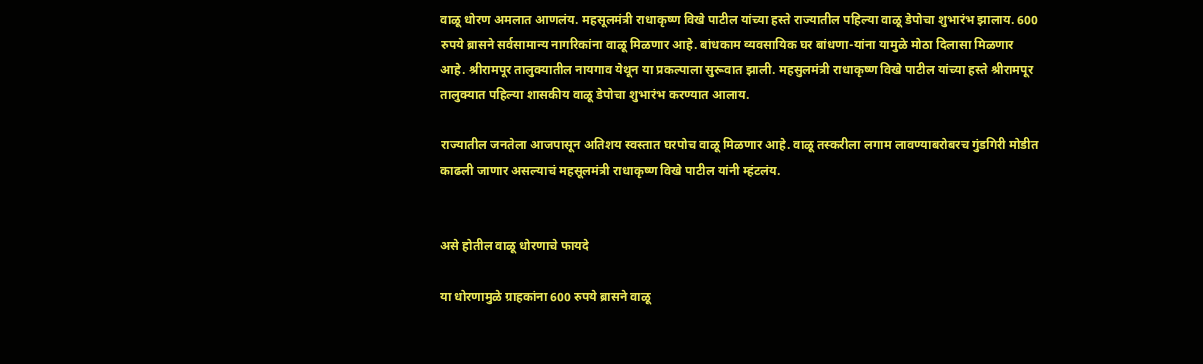वाळू धोरण अमलात आणलंय. महसूलमंत्री राधाकृष्ण विखे पाटील यांच्या हस्ते राज्यातील पहिल्या वाळू डेपोचा शुभारंभ झालाय. 600 रुपये ब्रासने सर्वसामान्य नागरिकांना वाळू मिळणार आहे. बांधकाम व्यवसायिक घर बांधणा-यांना यामुळे मोठा दिलासा मिळणार आहे. श्रीरामपूर तालुक्यातील नायगाव येथून या प्रकल्पाला सुरूवात झाली. महसुलमंत्री राधाकृष्ण विखे पाटील यांच्या हस्ते श्रीरामपूर तालुक्यात पहिल्या शासकीय वाळू डेपोचा शुभारंभ करण्यात आलाय.

राज्यातील जनतेला आजपासून अतिशय स्वस्तात घरपोच वाळू मिळणार आहे. वाळू तस्करीला लगाम लावण्याबरोबरच गुंडगिरी मोडीत काढली जाणार असल्याचं महसूलमंत्री राधाकृष्ण विखे पाटील यांनी म्हंटलंय.


असे होतील वाळू धोरणाचे फायदे

या धोरणामुळे ग्राहकांना 600 रुपये ब्रासने वाळू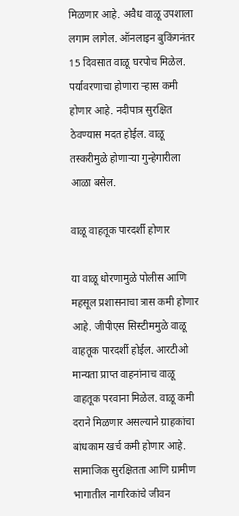मिळणार आहे. अवैध वाळू उपशाला लगाम लागेल. ऑनलाइन बुकिंगनंतर 15 दिवसात वाळू घरपोच मिळेल. पर्यावरणाचा होणारा ऱ्हास कमी होणार आहे. नदीपात्र सुरक्षित ठेवण्यास मदत होईल. वाळू तस्करीमुळे होणाऱ्या गुन्हेगारीला आळा बसेल.

वाळू वाहतूक पारदर्शी होणार

या वाळू धोरणामुळे पोलीस आणि महसूल प्रशासनाचा त्रास कमी होणार आहे. जीपीएस सिस्टीममुळे वाळू वाहतूक पारदर्शी होईल. आरटीओ मान्यता प्राप्त वाहनांनाच वाळू वाहतूक परवाना मिळेल. वाळू कमी दराने मिळणार असल्याने ग्राहकांचा बांधकाम खर्च कमी होणार आहे. सामाजिक सुरक्षितता आणि ग्रामीण भागातील नागरिकांचे जीवन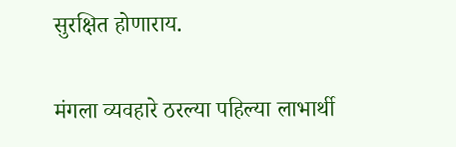सुरक्षित होणाराय.

मंगला व्यवहारे ठरल्या पहिल्या लाभार्थी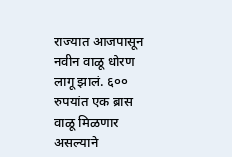राज्यात आजपासून नवीन वाळू धोरण लागू झालं. ६०० रुपयांत एक ब्रास वाळू मिळणार असल्याने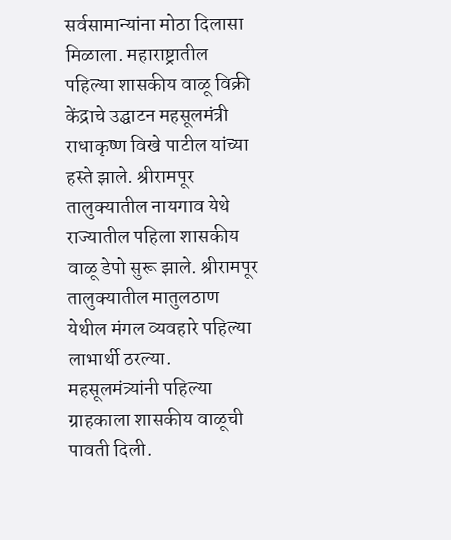सर्वसामान्यांना मोठा दिलासा मिळाला. महाराष्ट्रातील पहिल्या शासकीय वाळू विक्री केंद्राचे उद्घाटन महसूलमंत्री राधाकृष्ण विखे पाटील यांच्या हस्ते झाले. श्रीरामपूर तालुक्यातील नायगाव येथे राज्यातील पहिला शासकीय वाळू डेपो सुरू झाले. श्रीरामपूर तालुक्यातील मातुलठाण येथील मंगल व्यवहारे पहिल्या लाभार्थी ठरल्या. महसूलमंत्र्यांनी पहिल्या ग्राहकाला शासकीय वाळूची पावती दिली.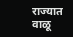राज्यात वाळू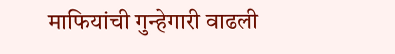माफियांची गुन्हेगारी वाढली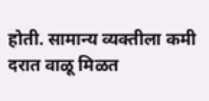होती. सामान्य व्यक्तीला कमी दरात वाळू मिळत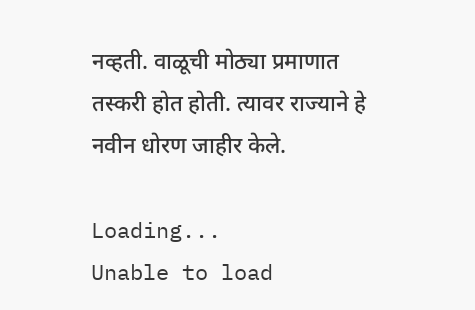नव्हती. वाळूची मोठ्या प्रमाणात तस्करी होत होती. त्यावर राज्याने हे नवीन धोरण जाहीर केले.

Loading...
Unable to load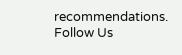recommendations.
Follow Us